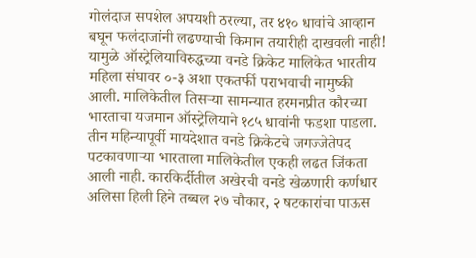गोलंदाज सपशेल अपयशी ठरल्या, तर ४१० धावांचे आव्हान बघून फलंदाजांनी लढण्याची किमान तयारीही दाखवली नाही! यामुळे ऑस्ट्रेलियाविरुद्धच्या वनडे क्रिकेट मालिकेत भारतीय महिला संघावर ०-३ अशा एकतर्फी पराभवाची नामुष्की आली. मालिकेतील तिसऱ्या सामन्यात हरमनप्रीत कौरच्या भारताचा यजमान ऑस्ट्रेलियाने १८५ धावांनी फडशा पाडला.
तीन महिन्यापूर्वी मायदेशात वनडे क्रिकेटचे जगज्जेतेपद पटकावणाऱ्या भारताला मालिकेतील एकही लढत जिंकता आली नाही. कारकिर्दीतील अखेरची वनडे खेळणारी कर्णधार अलिसा हिली हिने तब्बल २७ चौकार, २ षटकारांचा पाऊस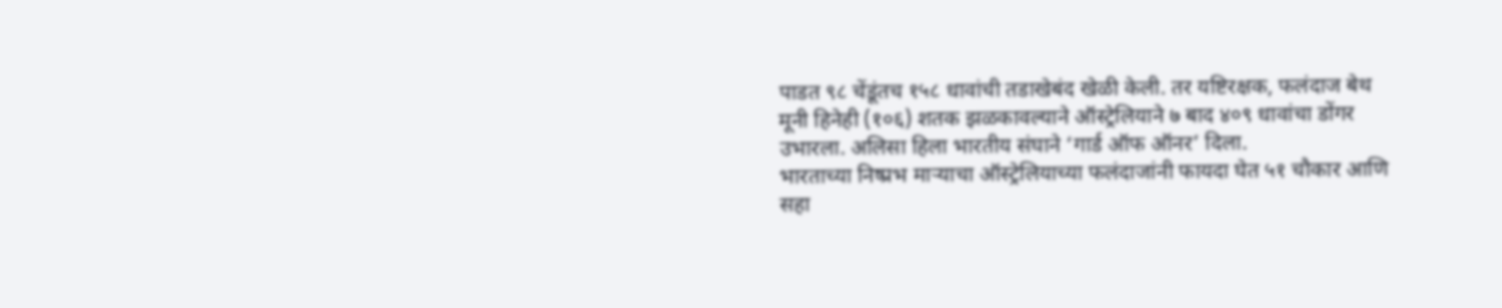पाडत ९८ चेंडूंतच १५८ धावांची तडाखेबंद खेळी केली. तर यष्टिरक्षक, फलंदाज बेथ मूनी हिनेही (१०६) शतक झळकावल्याने ऑस्ट्रेलियाने ७ बाद ४०९ धावांचा डोंगर उभारला. अलिसा हिला भारतीय संघाने ‘गार्ड ऑफ ऑनर’ दिला.
भारताच्या निष्प्रभ माऱ्याचा ऑस्ट्रेलियाच्या फलंदाजांनी फायदा घेत ५१ चौकार आणि सहा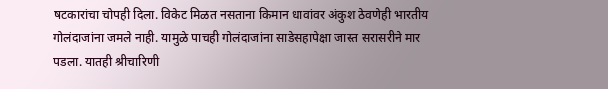षटकारांचा चोपही दिला. विकेट मिळत नसताना किमान धावांवर अंकुश ठेवणेही भारतीय गोलंदाजांना जमले नाही. यामुळे पाचही गोलंदाजांना साडेसहापेक्षा जास्त सरासरीने मार पडला. यातही श्रीचारिणी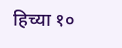हिच्या १०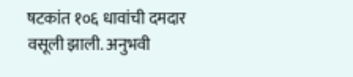षटकांत १०६ धावांची दमदार वसूली झाली. अनुभवी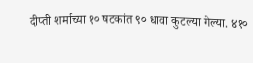दीप्ती शर्माच्या १० षटकांत ९० धावा कुटल्या गेल्या. ४१०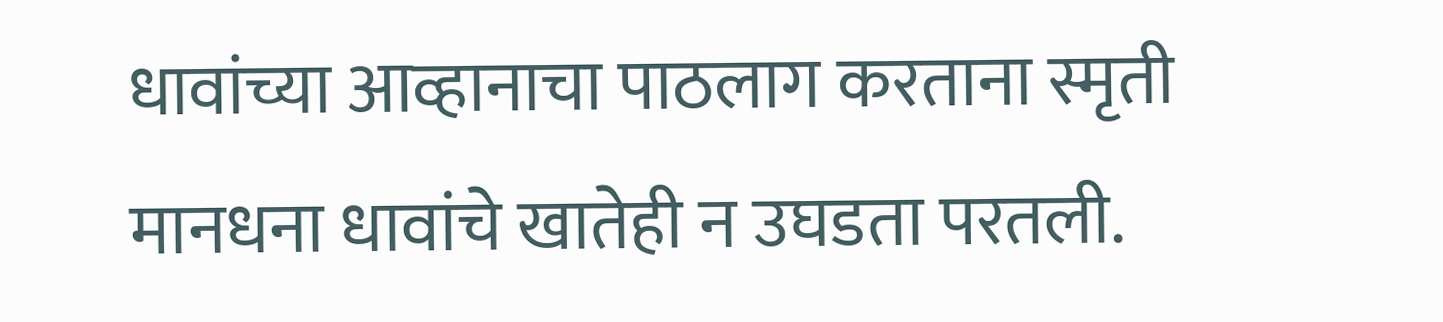धावांच्या आव्हानाचा पाठलाग करताना स्मृती मानधना धावांचे खातेही न उघडता परतली.